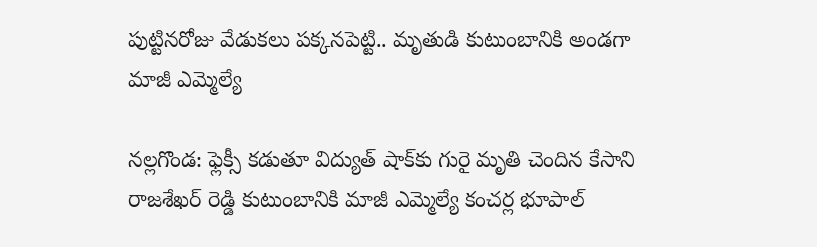పుట్టినరోజు వేడుకలు పక్కనపెట్టి.. మృతుడి కుటుంబానికి అండగా మాజీ ఎమ్మెల్యే

నల్లగొండ: ఫ్లెక్సీ కడుతూ విద్యుత్ షాక్‌కు గురై మృతి చెందిన కేసాని రాజశేఖర్ రెడ్డి కుటుంబానికి మాజీ ఎమ్మెల్యే కంచర్ల భూపాల్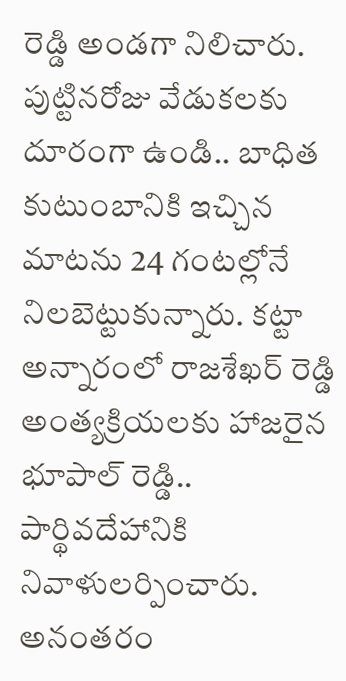రెడ్డి అండగా నిలిచారు. పుట్టినరోజు వేడుకలకు దూరంగా ఉండి.. బాధిత కుటుంబానికి ఇచ్చిన మాటను 24 గంటల్లోనే నిలబెట్టుకున్నారు. కట్టా అన్నారంలో రాజశేఖర్ రెడ్డి అంత్యక్రియలకు హాజరైన భూపాల్ రెడ్డి.. పార్థివదేహానికి నివాళులర్పించారు. అనంతరం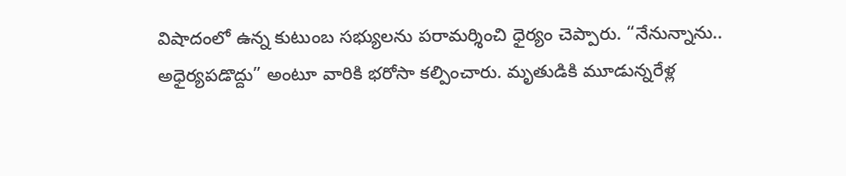విషాదంలో ఉన్న కుటుంబ సభ్యులను పరామర్శించి ధైర్యం చెప్పారు. “నేనున్నాను.. అధైర్యపడొద్దు” అంటూ వారికి భరోసా కల్పించారు. మృతుడికి మూడున్నరేళ్ల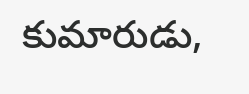కుమారుడు,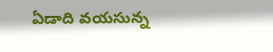ఏడాది వయసున్న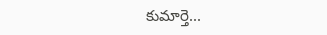కుమార్తె...